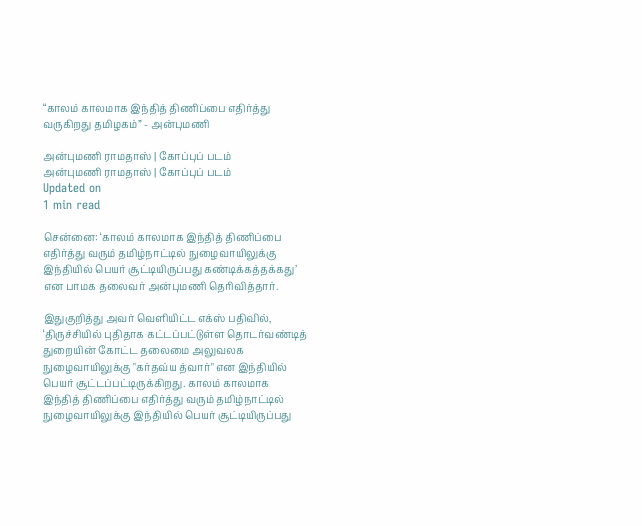“காலம் காலமாக இந்தித் திணிப்பை எதிர்த்து வருகிறது தமிழகம்” - அன்புமணி

அன்புமணி ராமதாஸ் | கோப்புப் படம்
அன்புமணி ராமதாஸ் | கோப்புப் படம்
Updated on
1 min read

சென்னை: ‘காலம் காலமாக இந்தித் திணிப்பை எதிர்த்து வரும் தமிழ்நாட்டில் நுழைவாயிலுக்கு இந்தியில் பெயர் சூட்டியிருப்பது கண்டிக்கத்தக்கது’ என பாமக தலைவர் அன்புமணி தெரிவித்தார்.

இதுகுறித்து அவர் வெளியிட்ட எக்ஸ் பதிவில், ‘திருச்சியில் புதிதாக கட்டப்பட்டுள்ள தொடர்வண்டித் துறையின் கோட்ட தலைமை அலுவலக நுழைவாயிலுக்கு "கர்தவ்ய த்வார்" என இந்தியில் பெயர் சூட்டப்பட்டிருக்கிறது. காலம் காலமாக இந்தித் திணிப்பை எதிர்த்து வரும் தமிழ்நாட்டில் நுழைவாயிலுக்கு இந்தியில் பெயர் சூட்டியிருப்பது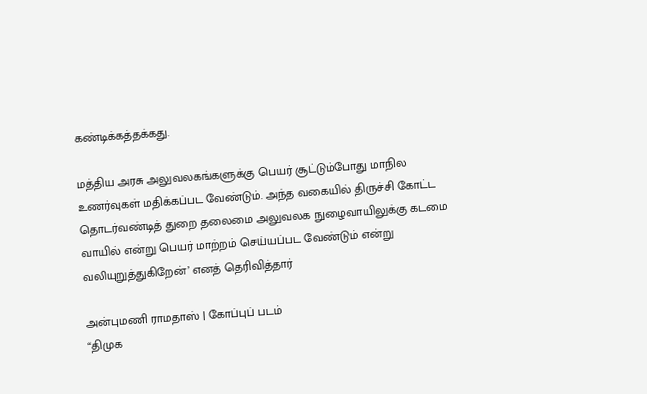கண்டிக்கத்தக்கது.

மத்திய அரசு அலுவலகங்களுக்கு பெயர் சூட்டும்போது மாநில உணர்வுகள் மதிக்கப்பட வேண்டும். அந்த வகையில் திருச்சி கோட்ட தொடர்வண்டித் துறை தலைமை அலுவலக நுழைவாயிலுக்கு கடமை வாயில் என்று பெயர் மாற்றம் செய்யப்பட வேண்டும் என்று வலியுறுத்துகிறேன்’ எனத் தெரிவித்தார்

அன்புமணி ராமதாஸ் | கோப்புப் படம்
“திமுக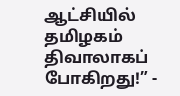ஆட்சியில் தமிழகம் திவாலாகப் போகிறது!” -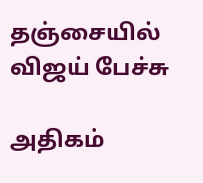தஞ்சையில் விஜய் பேச்சு

அதிகம்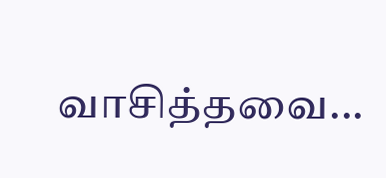வாசித்தவை...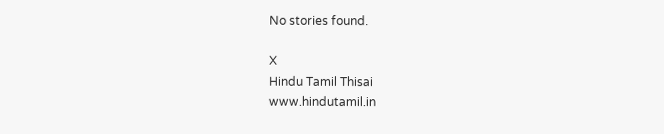No stories found.

X
Hindu Tamil Thisai
www.hindutamil.in